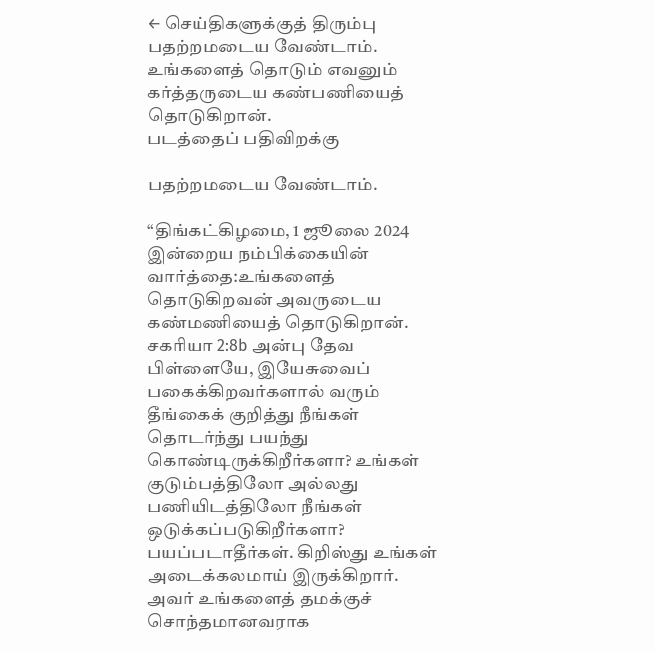← செய்திகளுக்குத் திரும்பு
பதற்றமடைய வேண்டாம். உங்களைத் தொடும் எவனும் கர்த்தருடைய கண்பணியைத் தொடுகிறான்.
படத்தைப் பதிவிறக்கு

பதற்றமடைய வேண்டாம்.

“திங்கட்கிழமை, 1 ஜூலை 2024 இன்றைய நம்பிக்கையின் வார்த்தை:உங்களைத் தொடுகிறவன் அவருடைய கண்மணியைத் தொடுகிறான். சகரியா 2:8b அன்பு தேவ பிள்ளையே, இயேசுவைப் பகைக்கிறவர்களால் வரும் தீங்கைக் குறித்து நீங்கள் தொடர்ந்து பயந்து கொண்டிருக்கிறீர்களா? உங்கள் குடும்பத்திலோ அல்லது பணியிடத்திலோ நீங்கள் ஒடுக்கப்படுகிறீர்களா? பயப்படாதீர்கள். கிறிஸ்து உங்கள் அடைக்கலமாய் இருக்கிறார். அவர் உங்களைத் தமக்குச் சொந்தமானவராக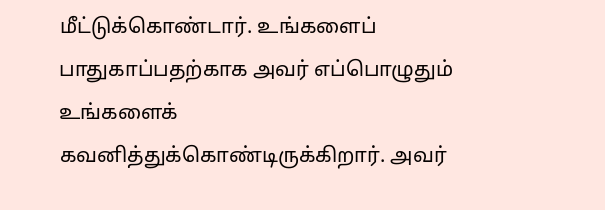மீட்டுக்கொண்டார். உங்களைப் பாதுகாப்பதற்காக அவர் எப்பொழுதும் உங்களைக் கவனித்துக்கொண்டிருக்கிறார். அவர்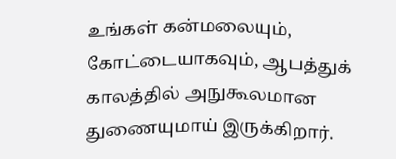உங்கள் கன்மலையும், கோட்டையாகவும், ஆபத்துக் காலத்தில் அநுகூலமான துணையுமாய் இருக்கிறார்.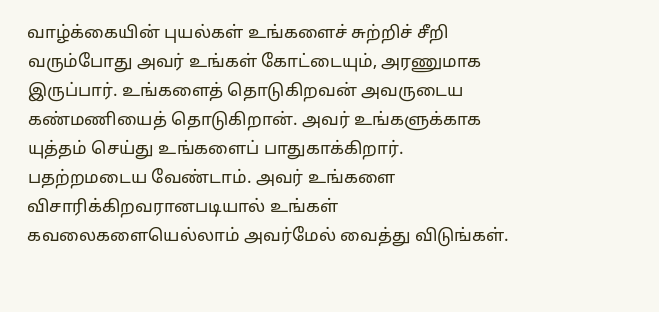வாழ்க்கையின் புயல்கள் உங்களைச் சுற்றிச் சீறி வரும்போது அவர் உங்கள் கோட்டையும், அரணுமாக இருப்பார். உங்களைத் தொடுகிறவன் அவருடைய கண்மணியைத் தொடுகிறான். அவர் உங்களுக்காக யுத்தம் செய்து உங்களைப் பாதுகாக்கிறார். பதற்றமடைய வேண்டாம். அவர் உங்களை விசாரிக்கிறவரானபடியால் உங்கள் கவலைகளையெல்லாம் அவர்மேல் வைத்து விடுங்கள்.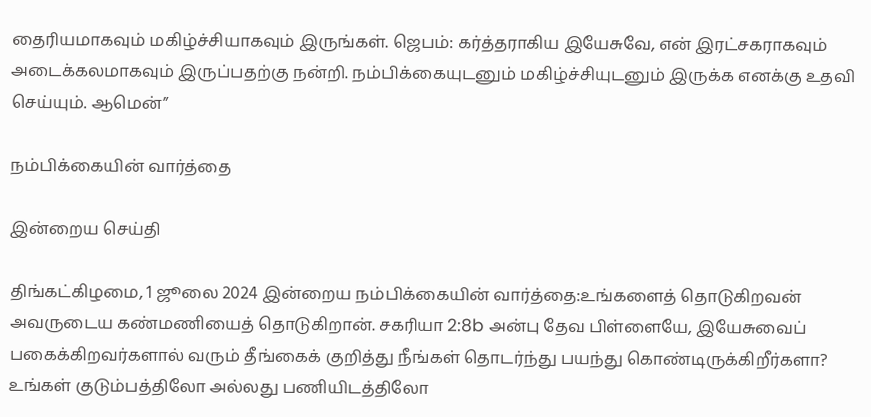தைரியமாகவும் மகிழ்ச்சியாகவும் இருங்கள். ஜெபம்: கர்த்தராகிய இயேசுவே, என் இரட்சகராகவும் அடைக்கலமாகவும் இருப்பதற்கு நன்றி. நம்பிக்கையுடனும் மகிழ்ச்சியுடனும் இருக்க எனக்கு உதவி செய்யும். ஆமென்”

நம்பிக்கையின் வார்த்தை

இன்றைய செய்தி

திங்கட்கிழமை, 1 ஜூலை 2024 இன்றைய நம்பிக்கையின் வார்த்தை:உங்களைத் தொடுகிறவன் அவருடைய கண்மணியைத் தொடுகிறான். சகரியா 2:8b அன்பு தேவ பிள்ளையே, இயேசுவைப் பகைக்கிறவர்களால் வரும் தீங்கைக் குறித்து நீங்கள் தொடர்ந்து பயந்து கொண்டிருக்கிறீர்களா? உங்கள் குடும்பத்திலோ அல்லது பணியிடத்திலோ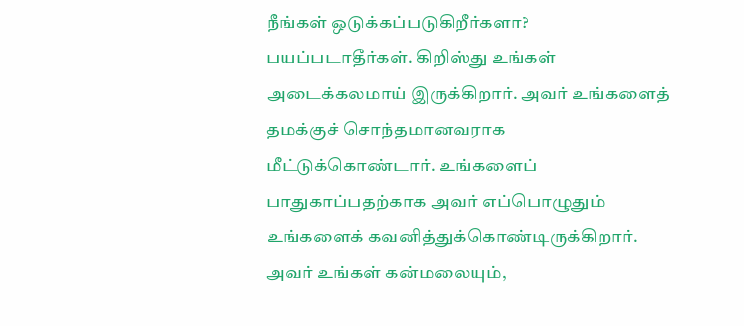நீங்கள் ஒடுக்கப்படுகிறீர்களா? பயப்படாதீர்கள். கிறிஸ்து உங்கள் அடைக்கலமாய் இருக்கிறார். அவர் உங்களைத் தமக்குச் சொந்தமானவராக மீட்டுக்கொண்டார். உங்களைப் பாதுகாப்பதற்காக அவர் எப்பொழுதும் உங்களைக் கவனித்துக்கொண்டிருக்கிறார். அவர் உங்கள் கன்மலையும்,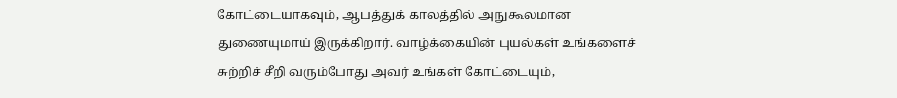கோட்டையாகவும், ஆபத்துக் காலத்தில் அநுகூலமான துணையுமாய் இருக்கிறார். வாழ்க்கையின் புயல்கள் உங்களைச் சுற்றிச் சீறி வரும்போது அவர் உங்கள் கோட்டையும்,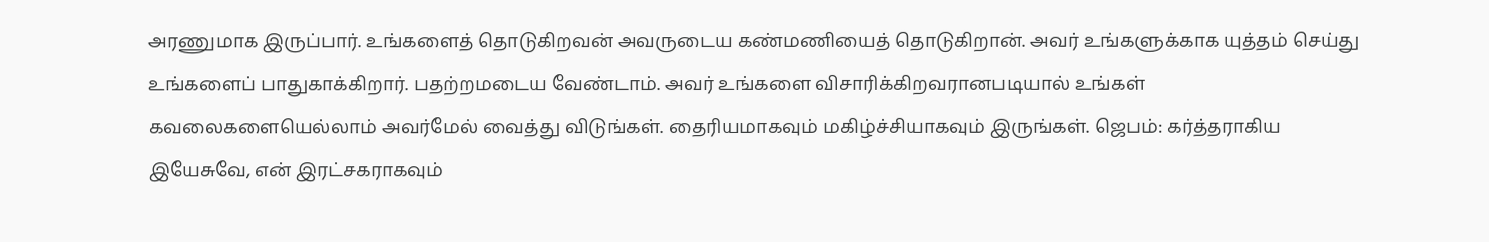அரணுமாக இருப்பார். உங்களைத் தொடுகிறவன் அவருடைய கண்மணியைத் தொடுகிறான். அவர் உங்களுக்காக யுத்தம் செய்து உங்களைப் பாதுகாக்கிறார். பதற்றமடைய வேண்டாம். அவர் உங்களை விசாரிக்கிறவரானபடியால் உங்கள் கவலைகளையெல்லாம் அவர்மேல் வைத்து விடுங்கள். தைரியமாகவும் மகிழ்ச்சியாகவும் இருங்கள். ஜெபம்: கர்த்தராகிய இயேசுவே, என் இரட்சகராகவும்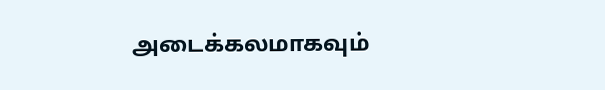அடைக்கலமாகவும்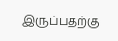இருப்பதற்கு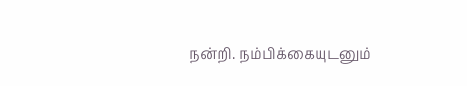நன்றி. நம்பிக்கையுடனும்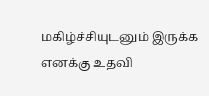மகிழ்ச்சியுடனும் இருக்க எனக்கு உதவி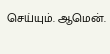செய்யும். ஆமென்.